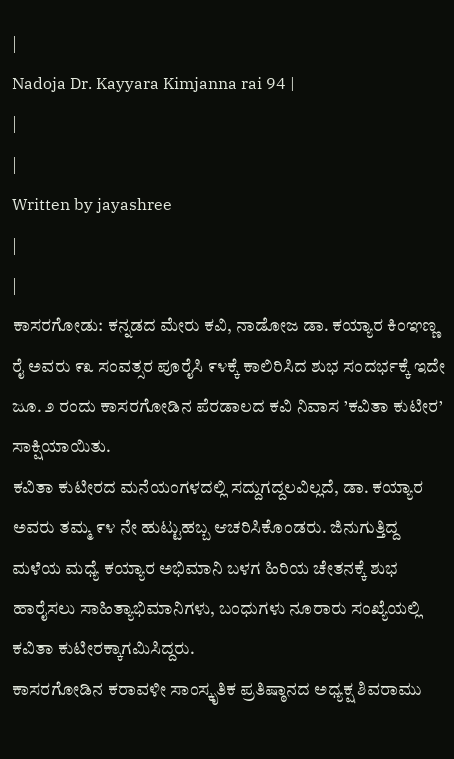|
Nadoja Dr. Kayyara Kimjanna rai 94 |
|
|
Written by jayashree
|
|
ಕಾಸರಗೋಡು: ಕನ್ನಡದ ಮೇರು ಕವಿ, ನಾಡೋಜ ಡಾ. ಕಯ್ಯಾರ ಕಿಂಞಣ್ಣ ರೈ ಅವರು ೯೩ ಸಂವತ್ಸರ ಪೂರೈಸಿ ೯೪ಕ್ಕೆ ಕಾಲಿರಿಸಿದ ಶುಭ ಸಂದರ್ಭಕ್ಕೆ ಇದೇ ಜೂ. ೨ ರಂದು ಕಾಸರಗೋಡಿನ ಪೆರಡಾಲದ ಕವಿ ನಿವಾಸ ’ಕವಿತಾ ಕುಟೀರ’ ಸಾಕ್ಷಿಯಾಯಿತು.
ಕವಿತಾ ಕುಟೀರದ ಮನೆಯಂಗಳದಲ್ಲಿ ಸದ್ದುಗದ್ದಲವಿಲ್ಲದೆ, ಡಾ. ಕಯ್ಯಾರ ಅವರು ತಮ್ಮ ೯೪ ನೇ ಹುಟ್ಟುಹಬ್ಬ ಆಚರಿಸಿಕೊಂಡರು. ಜಿನುಗುತ್ತಿದ್ದ ಮಳೆಯ ಮಧ್ಯೆ ಕಯ್ಯಾರ ಅಭಿಮಾನಿ ಬಳಗ ಹಿರಿಯ ಚೇತನಕ್ಕೆ ಶುಭ ಹಾರೈಸಲು ಸಾಹಿತ್ಯಾಭಿಮಾನಿಗಳು, ಬಂಧುಗಳು ನೂರಾರು ಸಂಖ್ಯೆಯಲ್ಲಿ ಕವಿತಾ ಕುಟೀರಕ್ಕಾಗಮಿಸಿದ್ದರು.
ಕಾಸರಗೋಡಿನ ಕರಾವಳೀ ಸಾಂಸ್ಕೃತಿಕ ಪ್ರತಿಷ್ಠಾನದ ಅಧ್ಯಕ್ಷ ಶಿವರಾಮು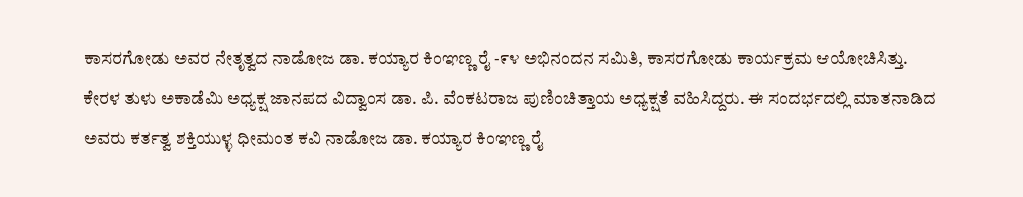ಕಾಸರಗೋಡು ಅವರ ನೇತೃತ್ವದ ನಾಡೋಜ ಡಾ. ಕಯ್ಯಾರ ಕಿಂಞಣ್ಣ ರೈ -೯೪ ಅಭಿನಂದನ ಸಮಿತಿ, ಕಾಸರಗೋಡು ಕಾರ್ಯಕ್ರಮ ಆಯೋಚಿಸಿತ್ತು. ಕೇರಳ ತುಳು ಅಕಾಡೆಮಿ ಅಧ್ಯಕ್ಷ ಜಾನಪದ ವಿದ್ವಾಂಸ ಡಾ. ಪಿ. ವೆಂಕಟರಾಜ ಪುಣಿಂಚಿತ್ತಾಯ ಅಧ್ಯಕ್ಷತೆ ವಹಿಸಿದ್ದರು. ಈ ಸಂದರ್ಭದಲ್ಲಿ ಮಾತನಾಡಿದ ಅವರು ಕರ್ತತ್ವ ಶಕ್ತಿಯುಳ್ಳ ಧೀಮಂತ ಕವಿ ನಾಡೋಜ ಡಾ. ಕಯ್ಯಾರ ಕಿಂಞಣ್ಣ ರೈ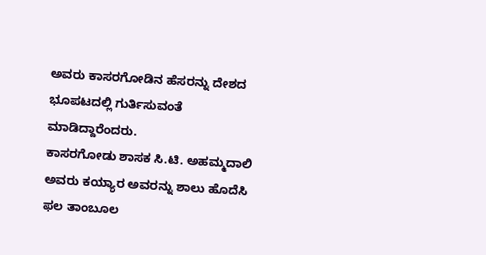ಅವರು ಕಾಸರಗೋಡಿನ ಹೆಸರನ್ನು ದೇಶದ ಭೂಪಟದಲ್ಲಿ ಗುರ್ತಿಸುವಂತೆ ಮಾಡಿದ್ದಾರೆಂದರು.
ಕಾಸರಗೋಡು ಶಾಸಕ ಸಿ.ಟಿ. ಅಹಮ್ಮದಾಲಿ ಅವರು ಕಯ್ಯಾರ ಅವರನ್ನು ಶಾಲು ಹೊದೆಸಿ ಫಲ ತಾಂಬೂಲ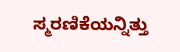ಸ್ಮರಣಿಕೆಯನ್ನಿತ್ತು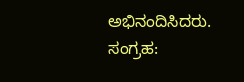ಅಭಿನಂದಿಸಿದರು.
ಸಂಗ್ರಹ: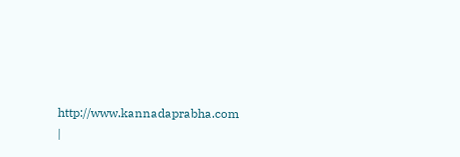http://www.kannadaprabha.com
|